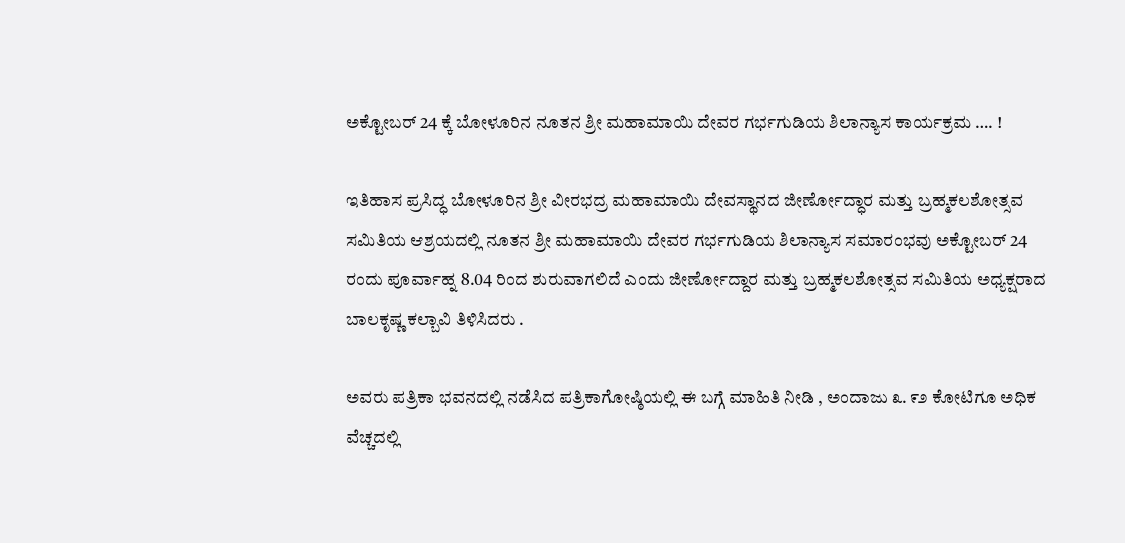ಅಕ್ಟೋಬರ್ 24 ಕ್ಕೆ ಬೋಳೂರಿನ ನೂತನ ಶ್ರೀ ಮಹಾಮಾಯಿ ದೇವರ ಗರ್ಭಗುಡಿಯ ಶಿಲಾನ್ಯಾಸ ಕಾರ್ಯಕ್ರಮ …. !

ಇತಿಹಾಸ ಪ್ರಸಿದ್ಧ ಬೋಳೂರಿನ ಶ್ರೀ ವೀರಭದ್ರ ಮಹಾಮಾಯಿ ದೇವಸ್ಥಾನದ ಜೀರ್ಣೋದ್ಧಾರ ಮತ್ತು ಬ್ರಹ್ಮಕಲಶೋತ್ಸವ ಸಮಿತಿಯ ಆಶ್ರಯದಲ್ಲಿ ನೂತನ ಶ್ರೀ ಮಹಾಮಾಯಿ ದೇವರ ಗರ್ಭಗುಡಿಯ ಶಿಲಾನ್ಯಾಸ ಸಮಾರಂಭವು ಅಕ್ಟೋಬರ್ 24 ರಂದು ಪೂರ್ವಾಹ್ನ 8.04 ರಿಂದ ಶುರುವಾಗಲಿದೆ ಎಂದು ಜೀರ್ಣೋದ್ದಾರ ಮತ್ತು ಬ್ರಹ್ಮಕಲಶೋತ್ಸವ ಸಮಿತಿಯ ಅಧ್ಯಕ್ಷರಾದ ಬಾಲಕೃಷ್ಣ ಕಲ್ಬಾವಿ ತಿಳಿಸಿದರು .

ಅವರು ಪತ್ರಿಕಾ ಭವನದಲ್ಲಿ ನಡೆಸಿದ ಪತ್ರಿಕಾಗೋಷ್ಠಿಯಲ್ಲಿ ಈ ಬಗ್ಗೆ ಮಾಹಿತಿ ನೀಡಿ , ಅಂದಾಜು ೩. ೯೨ ಕೋಟಿಗೂ ಅಧಿಕ ವೆಚ್ಚದಲ್ಲಿ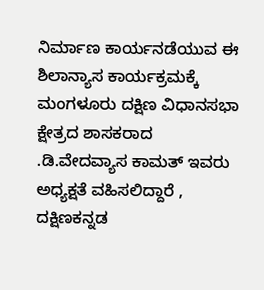ನಿರ್ಮಾಣ ಕಾರ್ಯನಡೆಯುವ ಈ ಶಿಲಾನ್ಯಾಸ ಕಾರ್ಯಕ್ರಮಕ್ಕೆ ಮಂಗಳೂರು ದಕ್ಷಿಣ ವಿಧಾನಸಭಾ ಕ್ಷೇತ್ರದ ಶಾಸಕರಾದ .ಡಿ.ವೇದವ್ಯಾಸ ಕಾಮತ್ ಇವರು ಅಧ್ಯಕ್ಷತೆ ವಹಿಸಲಿದ್ದಾರೆ , ದಕ್ಷಿಣಕನ್ನಡ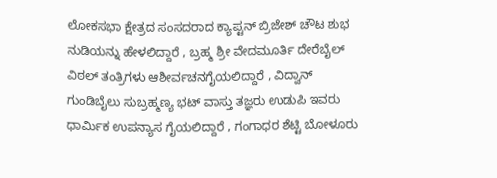ಲೋಕಸಭಾ ಕ್ಷೇತ್ರದ ಸಂಸದರಾದ ಕ್ಯಾಪ್ಟನ್ ಬ್ರಿಜೇಶ್ ಚೌಟ ಶುಭ ನುಡಿಯನ್ನು ಹೇಳಲಿದ್ದಾರೆ , ಬ್ರಹ್ಮ ಶ್ರೀ ವೇದಮೂರ್ತಿ ದೇರೆಬೈಲ್ ವಿಠಲ್ ತಂತ್ರಿಗಳು ಆಶೀರ್ವಚನಗೈಯಲಿದ್ದಾರೆ , ವಿದ್ವಾನ್ ಗುಂಡಿಬೈಲು ಸುಬ್ರಹ್ಮಣ್ಯ ಭಟ್ ವಾಸ್ತು ತಜ್ಞರು ಉಡುಪಿ ಇವರು ಧಾರ್ಮಿಕ ಉಪನ್ಯಾಸ ಗೈಯಲಿದ್ದಾರೆ , ಗಂಗಾಧರ ಶೆಟ್ಟಿ ಬೋಳೂರು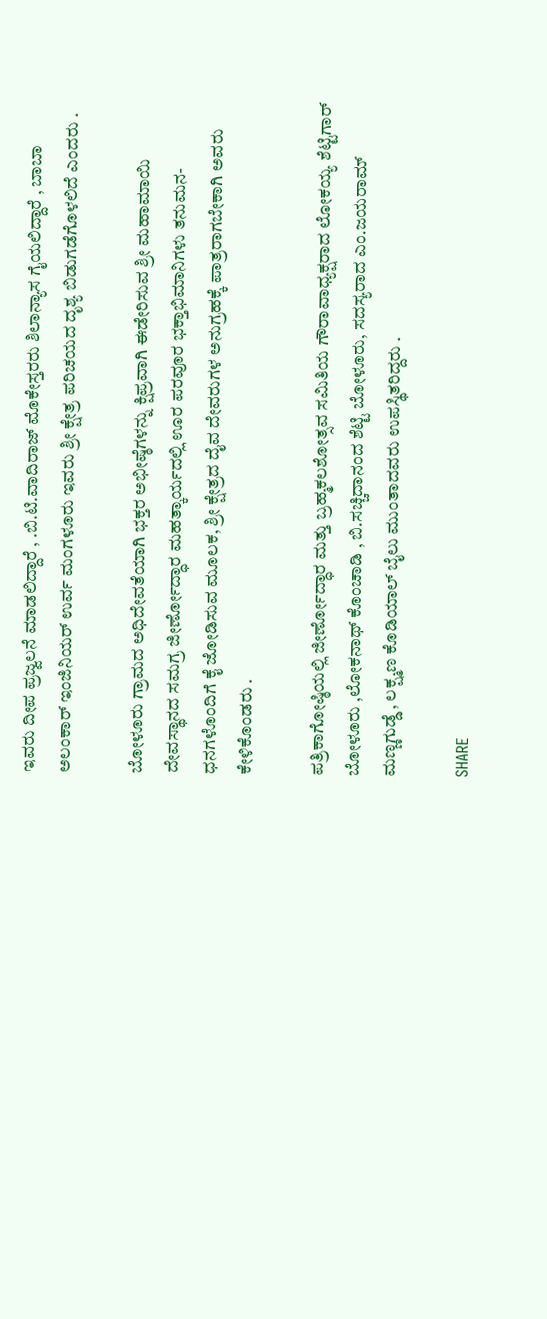ಇವರು ದೀಪ ಪ್ರಜ್ವಲನೆ ಮಾಡಲಿದ್ದಾರೆ , .ಬಿ.ಟಿ.ವಾದಿರಾಜ್ ಮೊಕೇಸ್ತರರು ಶಿಲಾನ್ಯಾಸ ಗೈಯಲಿದ್ದಾರೆ , ಬಾಬಾ ಅಲಂಕಾರ್ ಇಂಜಿನಿಯರ್ ಉರ್ವ ಮಂಗಳೂರು ಇವರು ಶ್ರೀ ಕ್ಷೇತ್ರ ಪರಿಚಯದ ದೃಶ್ಯ ಬಿಡುಗಡೆಗೊಳಲಿದೆ ಎಂದರು .

ಬೋಳೂರು ಗ್ರಾಮದ ಅಧಿದೇವತೆಯಾಗಿ ಭಕ್ತರ ಅಭೀಷ್ಠೆಗಳನ್ನು ಕ್ಷಿಪ್ರವಾಗಿ ಈಡೇರಿಸುವ ಶ್ರೀ ಮಹಾಮಾಯಿ ದೇವಸ್ಥಾನದ ಸಮಗ್ರ ಜೀರ್ಣೋದ್ಧಾರ ಮಹತ್ಕಾರ್ಯದಲ್ಲಿ ಊರ ಪರವೂರ ಭಕ್ತಾಭಿಮಾನಿಗಳು ತನುಮನ-ಧನಗಳೊಂದಿಗೆ ಕೈ ಜೋಡಿಸುವ ಮೂಲಕ, ಶ್ರೀ ಕ್ಷೇತ್ರದ ದೈವ ದೇವರುಗಳ ಅನುಗ್ರಹಕ್ಕೆ ಪಾತ್ರರಾಗಬೇಕಾಗಿ ಅವರು ಕೇಳಿಕೊಂಡರು .

ಪತ್ರಿಕಾಗೋಷ್ಠಿಯಲ್ಲಿ ಜೀರ್ಣೋದ್ಧಾರ ಮತ್ತು ಬ್ರಹ್ಮಕಲಶೋತ್ಸವ ಸಮಿತಿಯ ಗೌರಾವಾಧ್ಯಕ್ಷರಾದ ಲೋಕಯ್ಯ ಶೆಟ್ಟಿಗಾರ್ ಬೋಳೂರು ,ಲೋಕನಾಥ್ ಕೊಂಚಾಡಿ , ಬಿ.ಸಚ್ಚಿದಾನಂದ ಶೆಟ್ಟಿ ಬೋಳೂರು, ಸದಸ್ಯರಾದ ಎಂ.ಜಯರಾಮ್ ಮಣ್ಣಗುಡ್ಡೆ , ಲಕ್ಷ್ಮಣ ಕೊಡಿಯಾಲ್‌ ಬೈಲು ಮುಂತಾದವರು ಉಪಸ್ಥಿತರಿದ್ದರು .

SHARE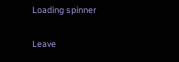Loading spinner

Leave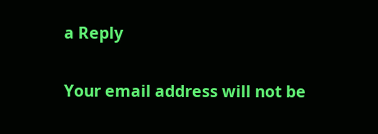a Reply

Your email address will not be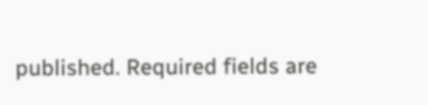published. Required fields are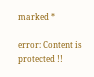marked *

error: Content is protected !!